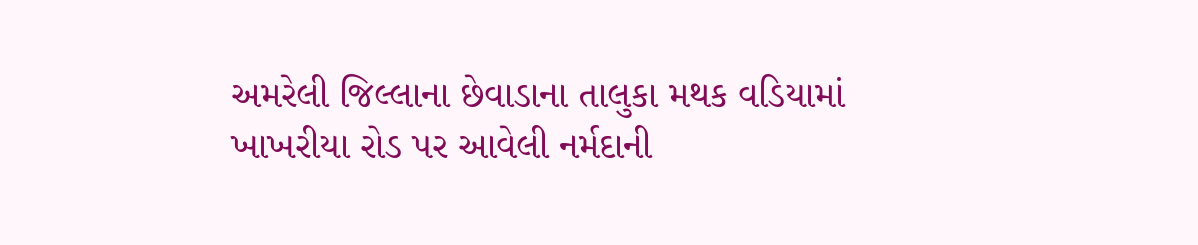અમરેલી જિલ્લાના છેવાડાના તાલુકા મથક વડિયામાં ખાખરીયા રોડ પર આવેલી નર્મદાની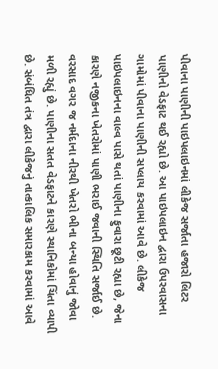પીવાના પાણીની પાઇપલાઇનમાં લીકેજ સર્જાતા હજારો લિટર પાણીનો વેડફાટ થઈ રહ્યો છે. આ પાઇપલાઇન દ્વારા ઉપરવાસના ગામોમાં પીવાના પાણીની સપ્લાય કરવામાં આવે છે. લીકેજ પાઇપલાઇનના વાલ્વ પાસે થતાં પાણીના ફુવારા છૂટી રહ્યા છે, જેના કારણે નજીકના ખેતરોમાં પાણી ભરાઈ જવાની સ્થિતિ સર્જાઈ છે. વરસાદ વગર જ નર્મદાના નીરથી ખેતરો ભીના બન્યા હોવાનું જોવા મળી રહ્યું છે. પાણીના સતત વેડફાટને કારણે સ્થાનિકોમાં ચિંતા વ્યાપી છે. સંબંધિત તંત્ર દ્વારા લીકેજનું તાત્કાલિક સમારકામ કરવામાં આવે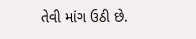તેવી માંગ ઉઠી છે.